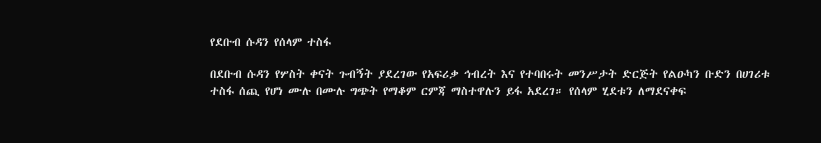የደቡብ ሱዳን የሰላም ተስፋ

በደቡብ ሱዳን የሦስት ቀናት ጉብኝት ያደረገው የአፍሪቃ ኅብረት እና የተባበሩት መንሥታት ድርጅት የልዑካን ቡድን በሀገሪቱ ተስፋ ሰጪ የሆነ ሙሉ በሙሉ ግጭት የማቆም ርምጃ ማስተዋሉን ይፋ አደረገ። የሰላም ሂደቱን ለማደናቀፍ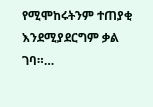የሚሞከሩትንም ተጠያቂ እንደሚያደርግም ቃል ገባ።…